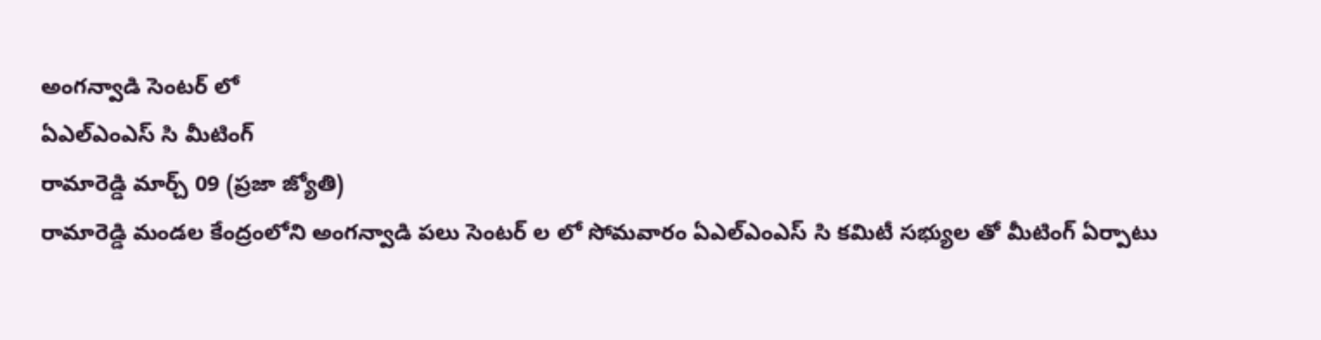అంగన్వాడి సెంటర్ లో
ఏఎల్ఎంఎస్ సి మీటింగ్
రామారెడ్డి మార్చ్ 09 (ప్రజా జ్యోతి)
రామారెడ్డి మండల కేంద్రంలోని అంగన్వాడి పలు సెంటర్ ల లో సోమవారం ఏఎల్ఎంఎస్ సి కమిటీ సభ్యుల తో మీటింగ్ ఏర్పాటు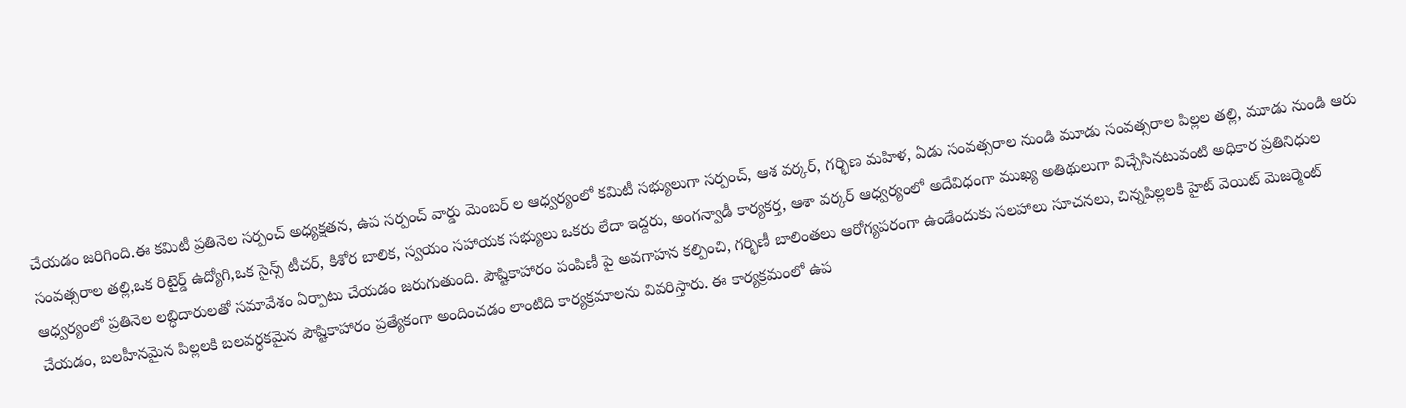చేయడం జరిగింది.ఈ కమిటీ ప్రతినెల సర్పంచ్ అధ్యక్షతన, ఉప సర్పంచ్ వార్డు మెంబర్ ల ఆధ్వర్యంలో కమిటీ సభ్యులుగా సర్పంచ్, ఆశ వర్కర్, గర్భిణ మహిళ, ఏడు సంవత్సరాల నుండి మూడు సంవత్సరాల పిల్లల తల్లి, మూడు నుండి ఆరు సంవత్సరాల తల్లి,ఒక రిటైర్డ్ ఉద్యోగి,ఒక సైన్స్ టీచర్, కిశోర బాలిక, స్వయం సహాయక సభ్యులు ఒకరు లేదా ఇద్దరు, అంగన్వాడీ కార్యకర్త, ఆశా వర్కర్ ఆధ్వర్యంలో అదేవిధంగా ముఖ్య అతిథులుగా విచ్చేసినటువంటి అధికార ప్రతినిధుల ఆధ్వర్యంలో ప్రతినెల లబ్ధిదారులతో సమావేశం ఏర్పాటు చేయడం జరుగుతుంది. పౌష్టికాహారం పంపిణీ పై అవగాహన కల్పించి, గర్భిణీ బాలింతలు ఆరోగ్యపరంగా ఉండేందుకు సలహాలు సూచనలు, చిన్నపిల్లలకి హైట్ వెయిట్ మెజర్మెంట్ చేయడం, బలహీనమైన పిల్లలకి బలవర్ధకమైన పౌష్టికాహారం ప్రత్యేకంగా అందించడం లాంటిది కార్యక్రమాలను వివరిస్తారు. ఈ కార్యక్రమంలో ఉప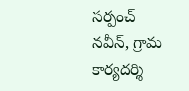సర్పంచ్ నవీన్, గ్రామ కార్యదర్శి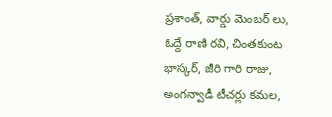ప్రశాంత్, వార్డు మెంబర్ లు, ఓద్దే రాణి రవి, చింతకుంట భాస్కర్, జీరి గారి రాజు, అంగన్వాడీ టీచర్లు కమల,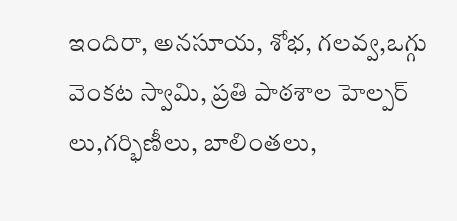ఇందిరా, అనసూయ, శోభ, గలవ్వ,ఒగ్గు వెంకట స్వామి, ప్రతి పాఠశాల హెల్పర్ లు,గర్భిణీలు, బాలింతలు,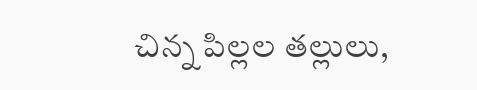చిన్న పిల్లల తల్లులు,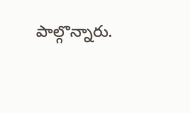పాల్గొన్నారు.